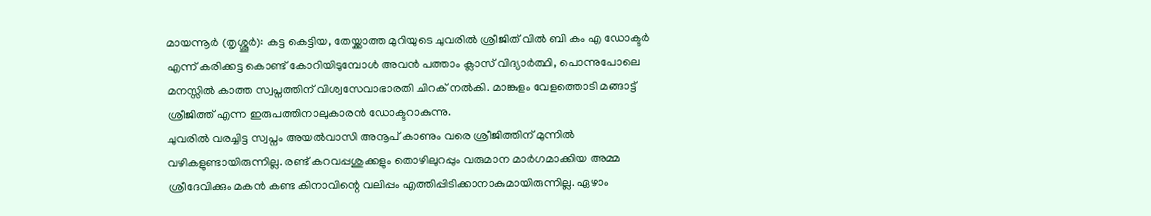മായന്നൂർ (തൃശ്ശൂർ): കട്ട കെട്ടിയ, തേയ്ക്കാത്ത മുറിയുടെ ചുവരിൽ ശ്രീജിത് വിൽ ബി കം എ ഡോക്ടർ എന്ന് കരിക്കട്ട കൊണ്ട് കോറിയിടുമ്പോൾ അവൻ പത്താം ക്ലാസ് വിദ്യാർത്ഥി, പൊന്നുപോലെ മനസ്സിൽ കാത്ത സ്വപ്നത്തിന് വിശ്വസേവാഭാരതി ചിറക് നൽകി. മാങ്കുളം വേളത്തൊടി മങ്ങാട്ട് ശ്രീജിത്ത് എന്ന ഇരുപത്തിനാലുകാരൻ ഡോക്ടറാകുന്നു.
ചുവരിൽ വരച്ചിട്ട സ്വപ്നം അയൽവാസി അനൂപ് കാണും വരെ ശ്രീജിത്തിന് മുന്നിൽ വഴികളുണ്ടായിരുന്നില്ല. രണ്ട് കറവപ്പശുക്കളും തൊഴിലുറപ്പും വരുമാന മാർഗമാക്കിയ അമ്മ ശ്രീദേവിക്കും മകൻ കണ്ട കിനാവിന്റെ വലിപ്പം എത്തിപ്പിടിക്കാനാകുമായിരുന്നില്ല. ഏഴാം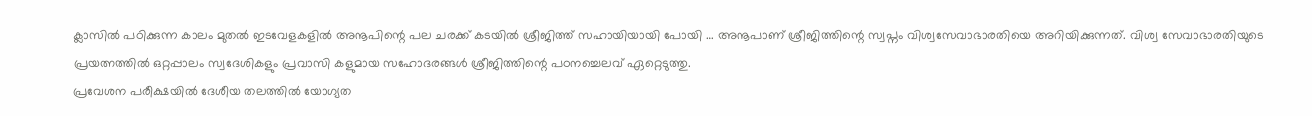ക്ലാസിൽ പഠിക്കുന്ന കാലം മുതൽ ഇടവേളകളിൽ അനൂപിന്റെ പല ചരക്ക് കടയിൽ ശ്രീജിത്ത് സഹായിയായി പോയി … അനൂപാണ് ശ്രീജിത്തിന്റെ സ്വപ്നം വിശ്വസേവാഭാരതിയെ അറിയിക്കുന്നത്. വിശ്വ സേവാഭാരതിയുടെ പ്രയത്നത്തിൽ ഒറ്റപ്പാലം സ്വദേശികളും പ്രവാസി കളുമായ സഹോദരങ്ങൾ ശ്രീജിത്തിന്റെ പഠനച്ചെലവ് ഏറ്റെടുത്തു.
പ്രവേശന പരീക്ഷയിൽ ദേശീയ തലത്തിൽ യോഗ്യത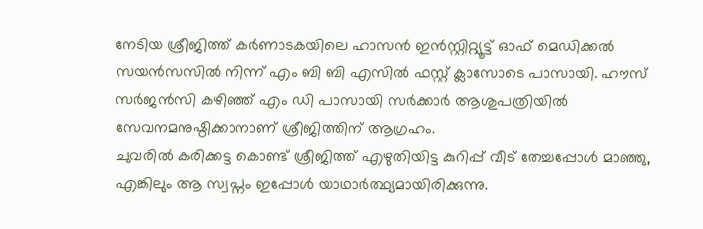നേടിയ ശ്രീജിത്ത് കർണാടകയിലെ ഹാസൻ ഇൻസ്റ്റിറ്റ്യൂട്ട് ഓഫ് മെഡിക്കൽ സയൻസസിൽ നിന്ന് എം ബി ബി എസിൽ ഫസ്റ്റ് ക്ലാസോടെ പാസായി. ഹൗസ് സർജൻസി കഴിഞ്ഞ് എം ഡി പാസായി സർക്കാർ ആശുപത്രിയിൽ സേവനമനുഷ്ഠിക്കാനാണ് ശ്രീജിത്തിന് ആഗ്രഹം.
ചുവരിൽ കരിക്കട്ട കൊണ്ട് ശ്രീജിത്ത് എഴുതിയിട്ട കുറിപ്പ് വീട് തേച്ചപ്പോൾ മാഞ്ഞു, എങ്കിലും ആ സ്വപ്നം ഇപ്പോൾ യാഥാർത്ഥ്യമായിരിക്കുന്നു.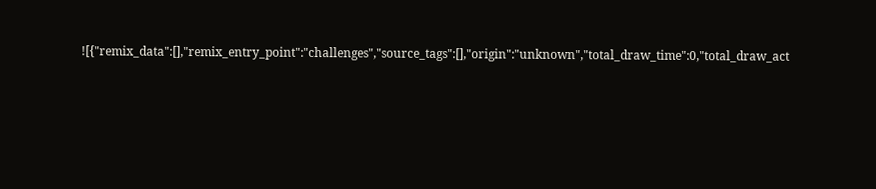![{"remix_data":[],"remix_entry_point":"challenges","source_tags":[],"origin":"unknown","total_draw_time":0,"total_draw_act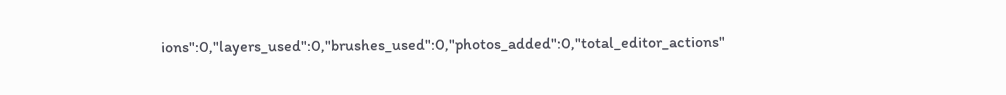ions":0,"layers_used":0,"brushes_used":0,"photos_added":0,"total_editor_actions"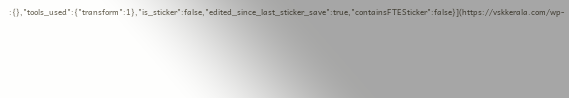:{},"tools_used":{"transform":1},"is_sticker":false,"edited_since_last_sticker_save":true,"containsFTESticker":false}](https://vskkerala.com/wp-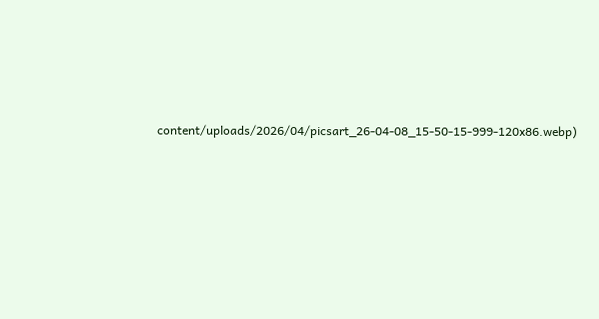content/uploads/2026/04/picsart_26-04-08_15-50-15-999-120x86.webp)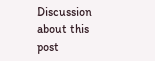Discussion about this post